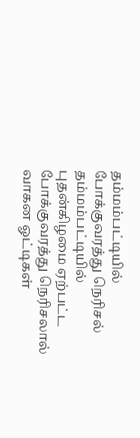தம்மம்பட்டியில் போக்குவரத்து நெரிசல்
தம்மம்பட்டியில் புதன்கிழமை ஏற்பட்ட போக்குவரத்து நெரிசலால் வாகன ஓட்டிகள்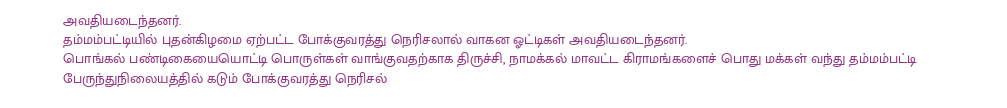அவதியடைந்தனர்.
தம்மம்பட்டியில் புதன்கிழமை ஏற்பட்ட போக்குவரத்து நெரிசலால் வாகன ஓட்டிகள் அவதியடைந்தனர்.
பொங்கல் பண்டிகையையொட்டி பொருள்கள் வாங்குவதற்காக திருச்சி, நாமக்கல் மாவட்ட கிராமங்களைச் பொது மக்கள் வந்து தம்மம்பட்டி பேருந்துநிலையத்தில் கடும் போக்குவரத்து நெரிசல்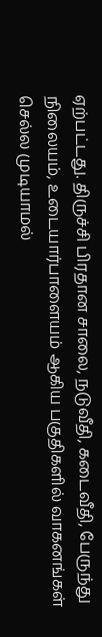ஏற்பட்டது. திருச்சி பிரதான சாலை, நடுவீதி, கடைவீதி, பேருந்து நிலையம், உடையார்பாளையம் ஆகிய பகுதிகளில் வாகனங்கள் செல்ல முடியாமல்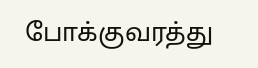போக்குவரத்து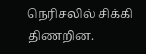நெரிசலில் சிக்கி திணறின.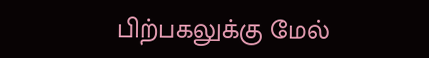பிற்பகலுக்கு மேல்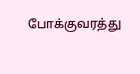போக்குவரத்து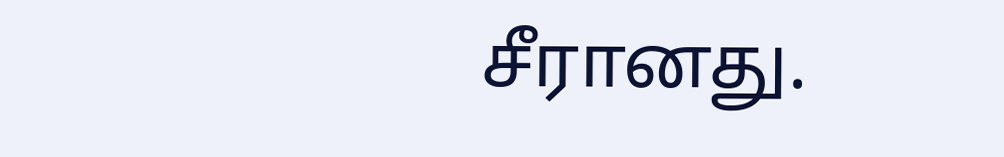சீரானது.